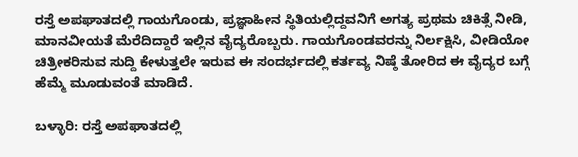ರಸ್ತೆ ಅಪಘಾತದಲ್ಲಿ ಗಾಯಗೊಂಡು, ಪ್ರಜ್ಞಾಹೀನ ಸ್ಥಿತಿಯಲ್ಲಿದ್ದವನಿಗೆ ಅಗತ್ಯ ಪ್ರಥಮ ಚಿಕಿತ್ಸೆ ನೀಡಿ, ಮಾನವೀಯತೆ ಮೆರೆದಿದ್ದಾರೆ ಇಲ್ಲಿನ ವೈದ್ಯರೊಬ್ಬರು. ಗಾಯಗೊಂಡವರನ್ನು ನಿರ್ಲಕ್ಷಿಸಿ, ವೀಡಿಯೋ ಚಿತ್ರೀಕರಿಸುವ ಸುದ್ದಿ ಕೇಳುತ್ತಲೇ ಇರುವ ಈ ಸಂದರ್ಭದಲ್ಲಿ ಕರ್ತವ್ಯ ನಿಷ್ಠೆ ತೋರಿದ ಈ ವೈದ್ಯರ ಬಗ್ಗೆ ಹೆಮ್ಮೆ ಮೂಡುವಂತೆ ಮಾಡಿದೆ.

ಬಳ್ಳಾರಿ: ರಸ್ತೆ ಅಪಘಾತದಲ್ಲಿ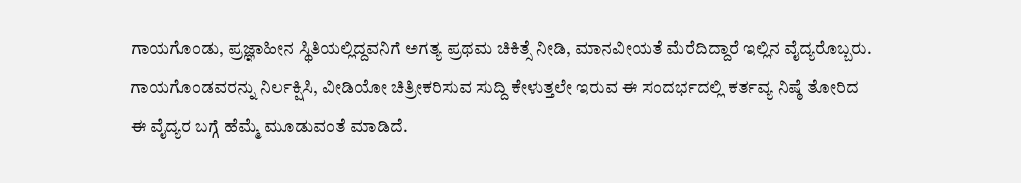ಗಾಯಗೊಂಡು, ಪ್ರಜ್ಞಾಹೀನ ಸ್ಥಿತಿಯಲ್ಲಿದ್ದವನಿಗೆ ಅಗತ್ಯ ಪ್ರಥಮ ಚಿಕಿತ್ಸೆ ನೀಡಿ, ಮಾನವೀಯತೆ ಮೆರೆದಿದ್ದಾರೆ ಇಲ್ಲಿನ ವೈದ್ಯರೊಬ್ಬರು. ಗಾಯಗೊಂಡವರನ್ನು ನಿರ್ಲಕ್ಷಿಸಿ, ವೀಡಿಯೋ ಚಿತ್ರೀಕರಿಸುವ ಸುದ್ದಿ ಕೇಳುತ್ತಲೇ ಇರುವ ಈ ಸಂದರ್ಭದಲ್ಲಿ ಕರ್ತವ್ಯ ನಿಷ್ಠೆ ತೋರಿದ ಈ ವೈದ್ಯರ ಬಗ್ಗೆ ಹೆಮ್ಮೆ ಮೂಡುವಂತೆ ಮಾಡಿದೆ.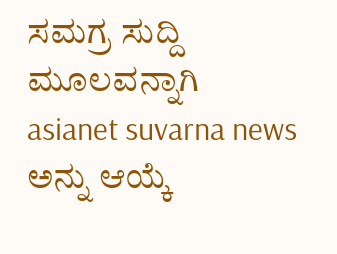ಸಮಗ್ರ ಸುದ್ದಿ ಮೂಲವನ್ನಾಗಿ asianet suvarna news ಅನ್ನು ಆಯ್ಕೆ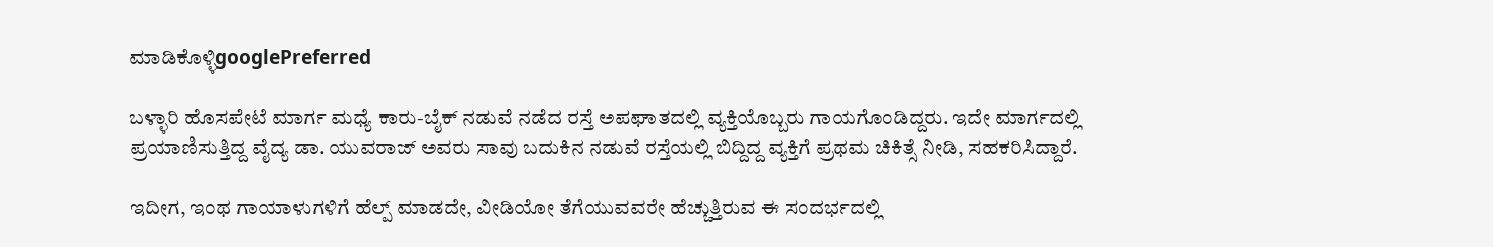ಮಾಡಿಕೊಳ್ಳಿgooglePreferred

ಬಳ್ಳಾರಿ ಹೊಸಪೇಟೆ ಮಾರ್ಗ ಮಧ್ಯೆ ಕಾರು-ಬೈಕ್ ನಡುವೆ ನಡೆದ ರಸ್ತೆ ಅಪಘಾತದಲ್ಲಿ ವ್ಯಕ್ತಿಯೊಬ್ಬರು ಗಾಯಗೊಂಡಿದ್ದರು. ಇದೇ ಮಾರ್ಗದಲ್ಲಿ ಪ್ರಯಾಣಿಸುತ್ತಿದ್ದ ವೈದ್ಯ ಡಾ. ಯುವರಾಜ್ ಅವರು ಸಾವು ಬದುಕಿನ ನಡುವೆ ರಸ್ತೆಯಲ್ಲಿ ಬಿದ್ದಿದ್ದ ವ್ಯಕ್ತಿಗೆ ಪ್ರಥಮ ಚಿಕಿತ್ಸೆ ನೀಡಿ, ಸಹಕರಿಸಿದ್ದಾರೆ.

ಇದೀಗ, ಇಂಥ ಗಾಯಾಳುಗಳಿಗೆ ಹೆಲ್ಪ್ ಮಾಡದೇ, ವೀಡಿಯೋ ತೆಗೆಯುವವರೇ ಹೆಚ್ಚುತ್ತಿರುವ ಈ ಸಂದರ್ಭದಲ್ಲಿ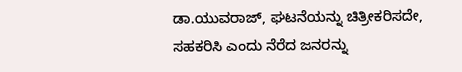ಡಾ.ಯುವರಾಜ್, ಘಟನೆಯನ್ನು ಚಿತ್ರೀಕರಿಸದೇ, ಸಹಕರಿಸಿ ಎಂದು ನೆರೆದ ಜನರನ್ನು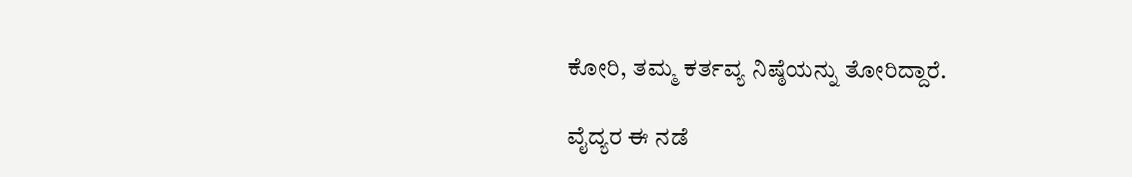ಕೋರಿ, ತಮ್ಮ ಕರ್ತವ್ಯ ನಿಷ್ಠೆಯನ್ನು ತೋರಿದ್ದಾರೆ.

ವೈದ್ಯರ ಈ ನಡೆ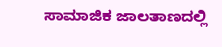ಸಾಮಾಜಿಕ ಜಾಲತಾಣದಲ್ಲಿ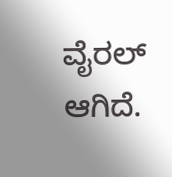ವೈರಲ್ ಆಗಿದೆ.